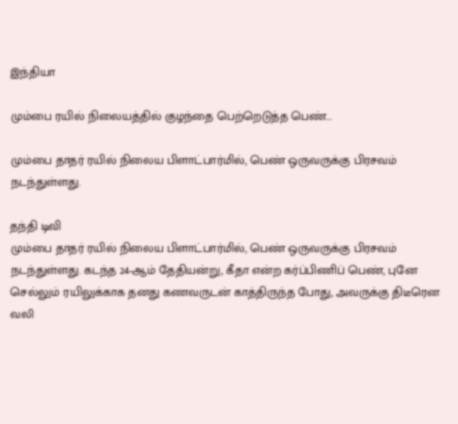இந்தியா

மும்பை ரயில் நிலையத்தில் குழந்தை பெற்றெடுத்த பெண்...

மும்பை தாதர் ரயில் நிலைய பிளாட்பார்மில், பெண் ஒருவருக்கு பிரசவம் நடந்துள்ளது.

தந்தி டிவி
மும்பை தாதர் ரயில் நிலைய பிளாட்பார்மில், பெண் ஒருவருக்கு பிரசவம் நடந்துள்ளது. கடந்த 24-ஆம் தேதியன்று, கீதா என்ற கர்ப்பிணிப் பெண், புனே செல்லும் ரயிலுக்காக தனது கணவருடன் காத்திருந்த போது, அவருக்கு திடீரென வலி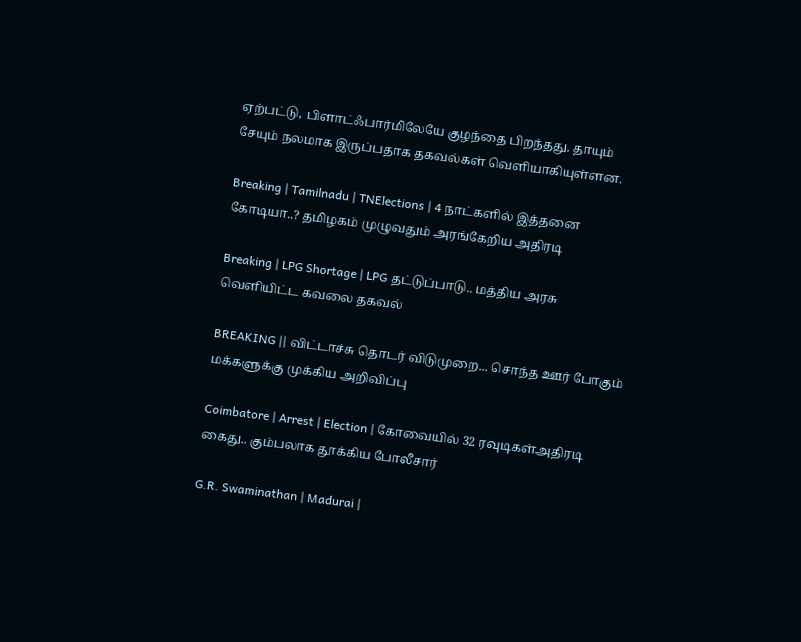ஏற்பட்டு, பிளாட்ஃபார்மிலேயே குழந்தை பிறந்தது. தாயும் சேயும் நலமாக இருப்பதாக தகவல்கள் வெளியாகியுள்ளன.

Breaking | Tamilnadu | TNElections | 4 நாட்களில் இத்தனை கோடியா..? தமிழகம் முழுவதும் அரங்கேறிய அதிரடி

Breaking | LPG Shortage | LPG தட்டுப்பாடு.. மத்திய அரசு வெளியிட்ட கவலை தகவல்

BREAKING || விட்டாச்சு தொடர் விடுமுறை... சொந்த ஊர் போகும் மக்களுக்கு முக்கிய அறிவிப்பு

Coimbatore | Arrest | Election | கோவையில் 32 ரவுடிகள்அதிரடி கைது.. கும்பலாக தூக்கிய போலீசார்

G.R. Swaminathan | Madurai |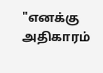"எனக்கு அதிகாரம்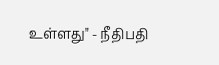உள்ளது" - நீதிபதி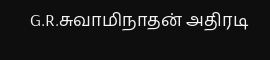G.R.சுவாமிநாதன் அதிரடி